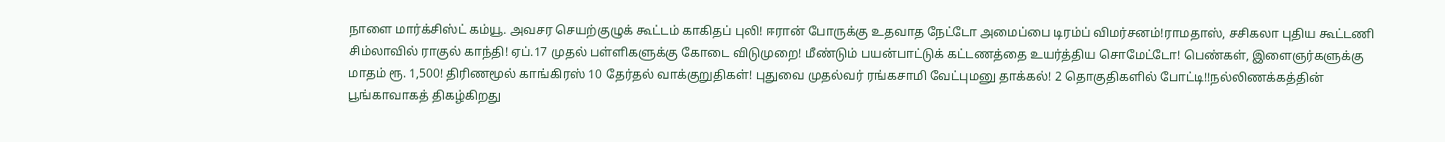நாளை மார்க்சிஸ்ட் கம்யூ. அவசர செயற்குழுக் கூட்டம் காகிதப் புலி! ஈரான் போருக்கு உதவாத நேட்டோ அமைப்பை டிரம்ப் விமர்சனம்!ராமதாஸ், சசிகலா புதிய கூட்டணி சிம்லாவில் ராகுல் காந்தி! ஏப்.17 முதல் பள்ளிகளுக்கு கோடை விடுமுறை! மீண்டும் பயன்பாட்டுக் கட்டணத்தை உயர்த்திய சொமேட்டோ! பெண்கள், இளைஞர்களுக்கு மாதம் ரூ. 1,500! திரிணமூல் காங்கிரஸ் 10 தேர்தல் வாக்குறுதிகள்! புதுவை முதல்வர் ரங்கசாமி வேட்புமனு தாக்கல்! 2 தொகுதிகளில் போட்டி!!நல்லிணக்கத்தின் பூங்காவாகத் திகழ்கிறது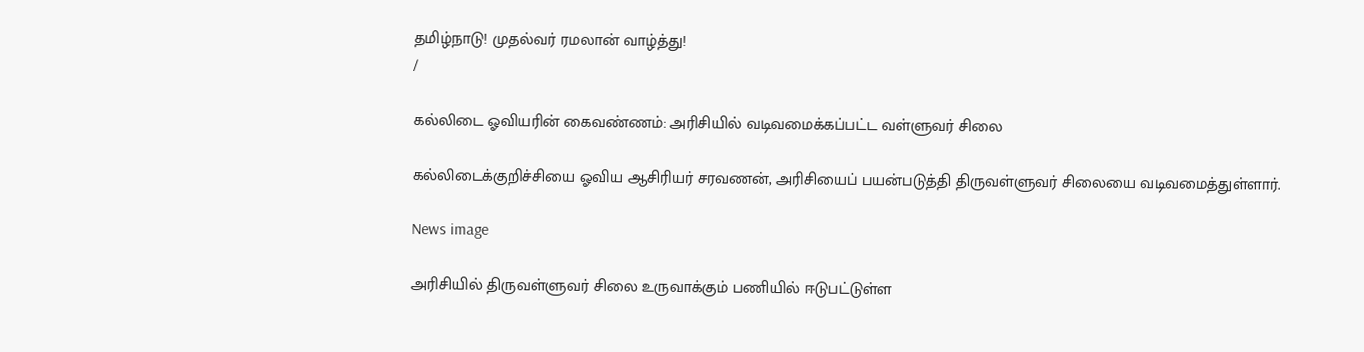தமிழ்நாடு! முதல்வர் ரமலான் வாழ்த்து!
/

கல்லிடை ஓவியரின் கைவண்ணம்: அரிசியில் வடிவமைக்கப்பட்ட வள்ளுவர் சிலை

கல்லிடைக்குறிச்சியை ஓவிய ஆசிரியர் சரவணன், அரிசியைப் பயன்படுத்தி திருவள்ளுவர் சிலையை வடிவமைத்துள்ளார்.

News image

அரிசியில் திருவள்ளுவர் சிலை உருவாக்கும் பணியில் ஈடுபட்டுள்ள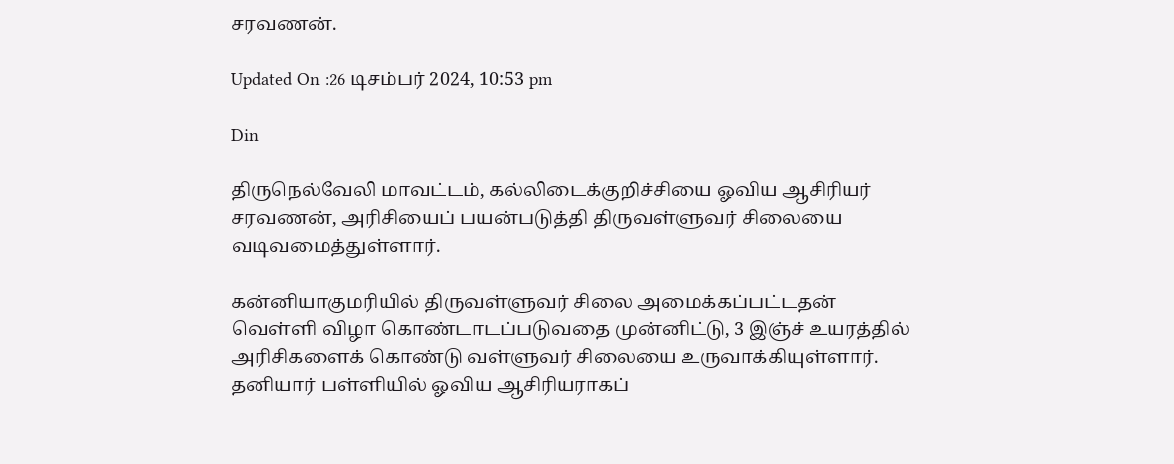சரவணன்.

Updated On :26 டிசம்பர் 2024, 10:53 pm

Din

திருநெல்வேலி மாவட்டம், கல்லிடைக்குறிச்சியை ஓவிய ஆசிரியர் சரவணன், அரிசியைப் பயன்படுத்தி திருவள்ளுவர் சிலையை வடிவமைத்துள்ளார்.

கன்னியாகுமரியில் திருவள்ளுவர் சிலை அமைக்கப்பட்டதன் வெள்ளி விழா கொண்டாடப்படுவதை முன்னிட்டு, 3 இஞ்ச் உயரத்தில் அரிசிகளைக் கொண்டு வள்ளுவர் சிலையை உருவாக்கியுள்ளார். தனியார் பள்ளியில் ஓவிய ஆசிரியராகப்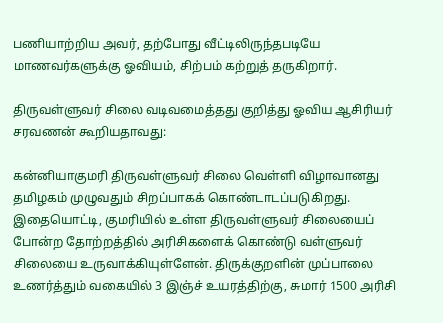பணியாற்றிய அவர், தற்போது வீட்டிலிருந்தபடியே மாணவர்களுக்கு ஓவியம், சிற்பம் கற்றுத் தருகிறார்.

திருவள்ளுவர் சிலை வடிவமைத்தது குறித்து ஓவிய ஆசிரியர் சரவணன் கூறியதாவது:

கன்னியாகுமரி திருவள்ளுவர் சிலை வெள்ளி விழாவானது தமிழகம் முழுவதும் சிறப்பாகக் கொண்டாடப்படுகிறது. இதையொட்டி, குமரியில் உள்ள திருவள்ளுவர் சிலையைப் போன்ற தோற்றத்தில் அரிசிகளைக் கொண்டு வள்ளுவர் சிலையை உருவாக்கியுள்ளேன். திருக்குறளின் முப்பாலை உணர்த்தும் வகையில் 3 இஞ்ச் உயரத்திற்கு, சுமார் 1500 அரிசி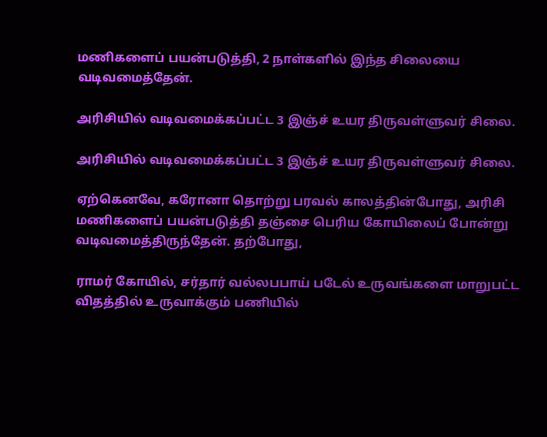மணிகளைப் பயன்படுத்தி, 2 நாள்களில் இந்த சிலையை வடிவமைத்தேன்.

அரிசியில் வடிவமைக்கப்பட்ட 3 இஞ்ச் உயர திருவள்ளுவர் சிலை.

அரிசியில் வடிவமைக்கப்பட்ட 3 இஞ்ச் உயர திருவள்ளுவர் சிலை.

ஏற்கெனவே, கரோனா தொற்று பரவல் காலத்தின்போது, அரிசி மணிகளைப் பயன்படுத்தி தஞ்சை பெரிய கோயிலைப் போன்று வடிவமைத்திருந்தேன். தற்போது,

ராமர் கோயில், சர்தார் வல்லபபாய் படேல் உருவங்களை மாறுபட்ட விதத்தில் உருவாக்கும் பணியில்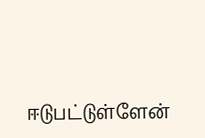ஈடுபட்டுள்ளேன்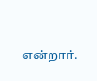என்றார்.